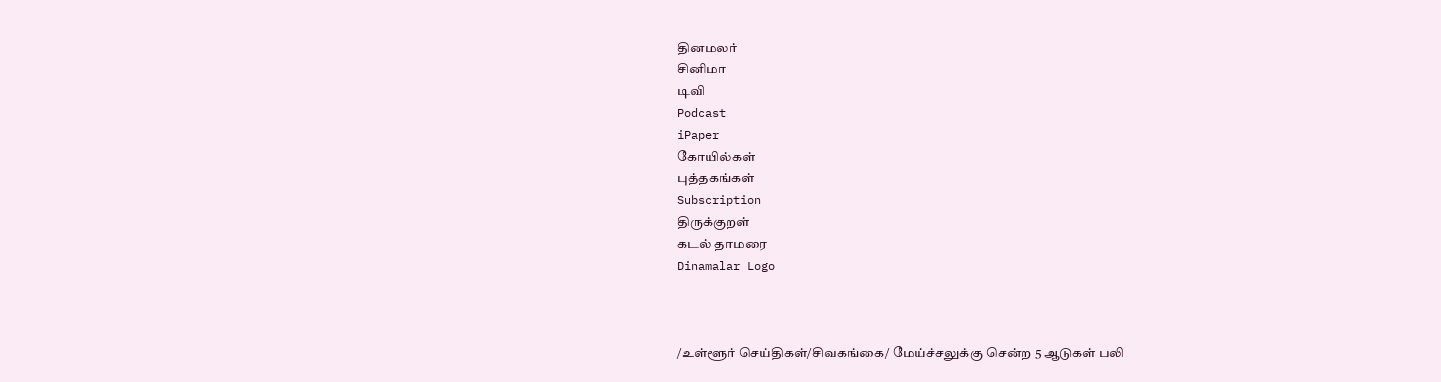தினமலர்
சினிமா
டிவி
Podcast
iPaper
கோயில்கள்
புத்தகங்கள்
Subscription
திருக்குறள்
கடல் தாமரை
Dinamalar Logo



/உள்ளூர் செய்திகள்/சிவகங்கை/ மேய்ச்சலுக்கு சென்ற 5 ஆடுகள் பலி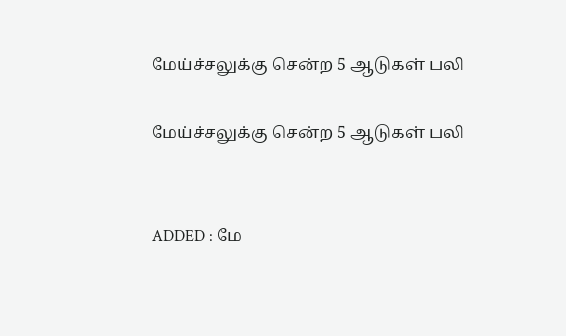மேய்ச்சலுக்கு சென்ற 5 ஆடுகள் பலி

மேய்ச்சலுக்கு சென்ற 5 ஆடுகள் பலி


ADDED : மே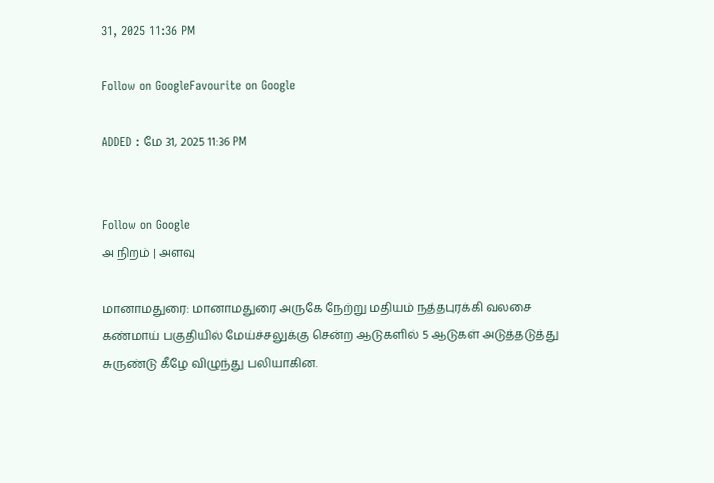31, 2025 11:36 PM

Follow on GoogleFavourite on Google

ADDED : மே 31, 2025 11:36 PM


Follow on Google
அ நிறம் | அளவு

மானாமதுரை: மானாமதுரை அருகே நேற்று மதியம் நத்தபுரக்கி வலசை கண்மாய் பகுதியில் மேய்ச்சலுக்கு சென்ற ஆடுகளில் 5 ஆடுகள் அடுத்தடுத்து சுருண்டு கீழே விழுந்து பலியாகின.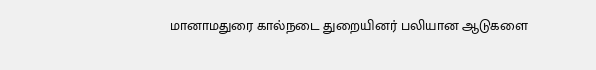மானாமதுரை கால்நடை துறையினர் பலியான ஆடுகளை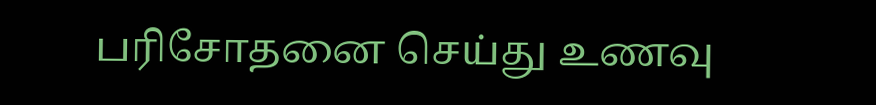பரிசோதனை செய்து உணவு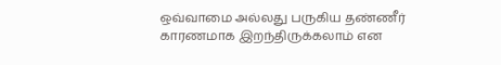ஒவ்வாமை அல்லது பருகிய தண்ணீர் காரணமாக இறந்திருக்கலாம் என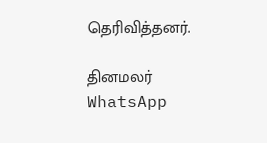தெரிவித்தனர்.

தினமலர் WhatsApp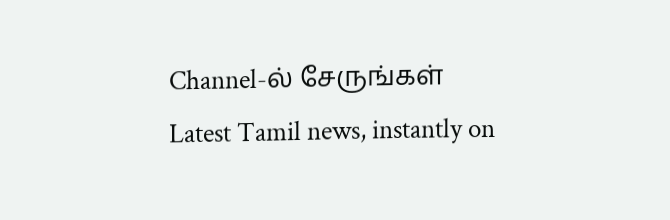Channel-ல் சேருங்கள்
Latest Tamil news, instantly on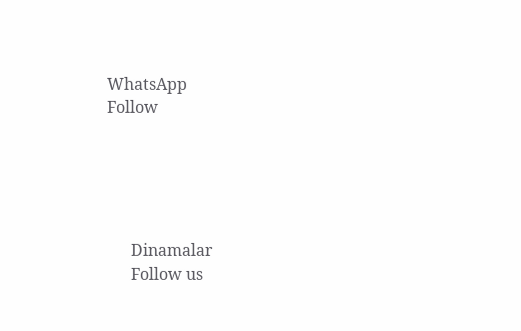WhatsApp
Follow





      Dinamalar
      Follow us